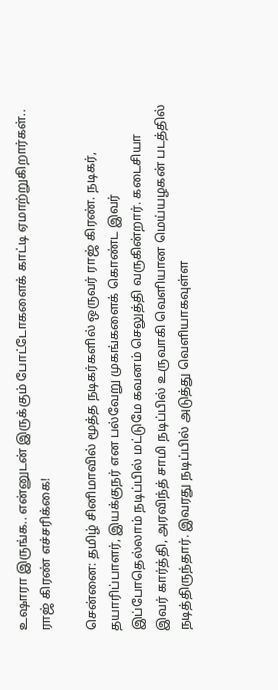உஷாரா இருங்க.. என்னுடன் இருக்கும் போட்டோகளைக் காட்டி ஏமாற்றுகிறார்கள்.. ராஜ் கிரண் எச்சரிக்கை!

சென்னை: தமிழ் சினிமாவில் மூத்த நடிகர்களில் ஒருவர் ராஜ் கிரண். நடிகர், தயாரிப்பாளர், இயக்குநர் என பல்வேறு முகங்களைக் கொண்ட இவர் இப்போதெல்லாம் நடிப்பில் மட்டுமே கவனம் செலுத்தி வருகின்றார். கடைசியா இவர் கார்த்தி, அரவிந்த் சாமி நடிப்பில் உருவாகி வெளியான மெய்யழகன் படத்தில் நடித்திருந்தார். இவரது நடிப்பில் அடுத்து வெளியாகவுள்ள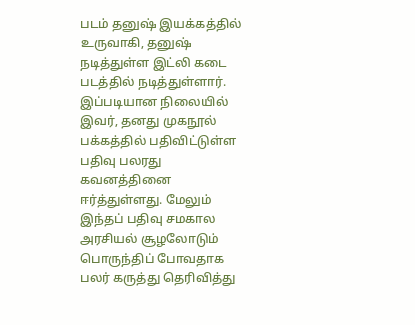படம் தனுஷ் இயக்கத்தில் உருவாகி, தனுஷ் நடித்துள்ள இட்லி கடை படத்தில் நடித்துள்ளார். இப்படியான நிலையில் இவர், தனது முகநூல் பக்கத்தில் பதிவிட்டுள்ள பதிவு பலரது கவனத்தினை ஈர்த்துள்ளது. மேலும் இந்தப் பதிவு சமகால அரசியல் சூழலோடும் பொருந்திப் போவதாக பலர் கருத்து தெரிவித்து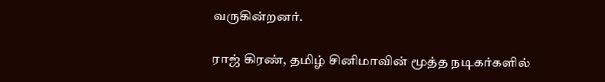வருகின்றனர்.

ராஜ் கிரண், தமிழ் சினிமாவின் மூத்த நடிகர்களில்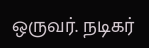ஒருவர். நடிகர்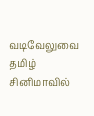வடிவேலுவை தமிழ் சினிமாவில்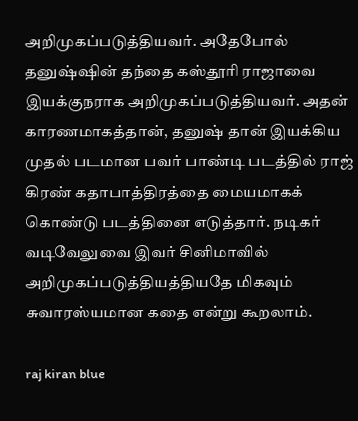அறிமுகப்படுத்தியவர். அதேபோல் தனுஷ்ஷின் தந்தை கஸ்தூரி ராஜாவை இயக்குநராக அறிமுகப்படுத்தியவர். அதன் காரணமாகத்தான், தனுஷ் தான் இயக்கிய முதல் படமான பவர் பாண்டி படத்தில் ராஜ் கிரண் கதாபாத்திரத்தை மையமாகக் கொண்டு படத்தினை எடுத்தார். நடிகர் வடிவேலுவை இவர் சினிமாவில் அறிமுகப்படுத்தியத்தியதே மிகவும் சுவாரஸ்யமான கதை என்று கூறலாம்.

raj kiran blue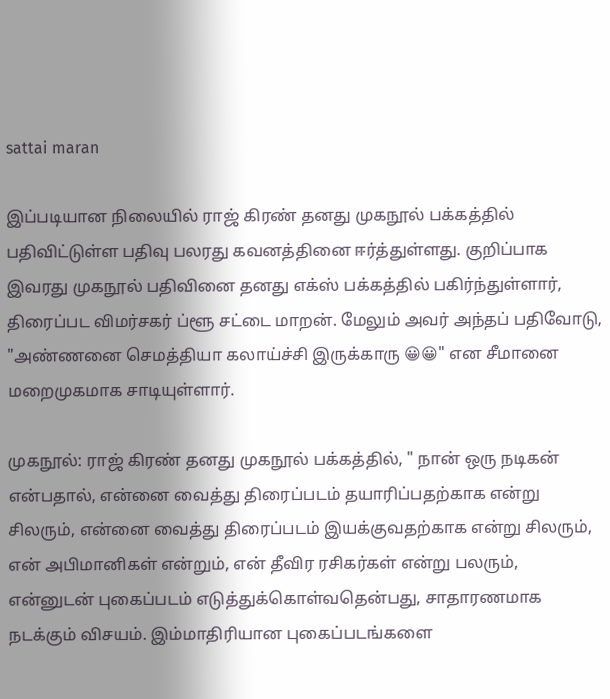sattai maran

இப்படியான நிலையில் ராஜ் கிரண் தனது முகநூல் பக்கத்தில் பதிவிட்டுள்ள பதிவு பலரது கவனத்தினை ஈர்த்துள்ளது. குறிப்பாக இவரது முகநூல் பதிவினை தனது எக்ஸ் பக்கத்தில் பகிர்ந்துள்ளார், திரைப்பட விமர்சகர் ப்ளூ சட்டை மாறன். மேலும் அவர் அந்தப் பதிவோடு, "அண்ணனை செமத்தியா கலாய்ச்சி இருக்காரு 😀😀" என சீமானை மறைமுகமாக சாடியுள்ளார்.

முகநூல்: ராஜ் கிரண் தனது முகநூல் பக்கத்தில், " நான் ஒரு நடிகன் என்பதால், என்னை வைத்து திரைப்படம் தயாரிப்பதற்காக என்று சிலரும், என்னை வைத்து திரைப்படம் இயக்குவதற்காக என்று சிலரும், என் அபிமானிகள் என்றும், என் தீவிர ரசிகர்கள் என்று பலரும், என்னுடன் புகைப்படம் எடுத்துக்கொள்வதென்பது, சாதாரணமாக நடக்கும் விசயம். இம்மாதிரியான புகைப்படங்களை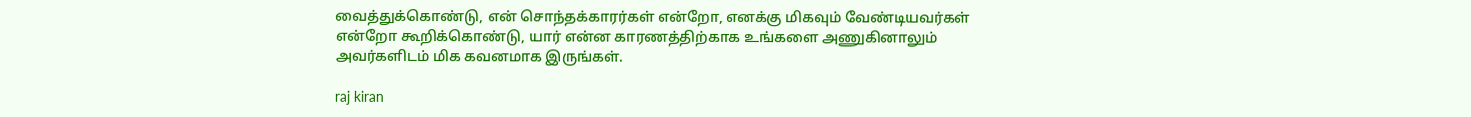வைத்துக்கொண்டு, என் சொந்தக்காரர்கள் என்றோ, எனக்கு மிகவும் வேண்டியவர்கள் என்றோ கூறிக்கொண்டு, யார் என்ன காரணத்திற்காக உங்களை அணுகினாலும் அவர்களிடம் மிக கவனமாக இருங்கள்.

raj kiran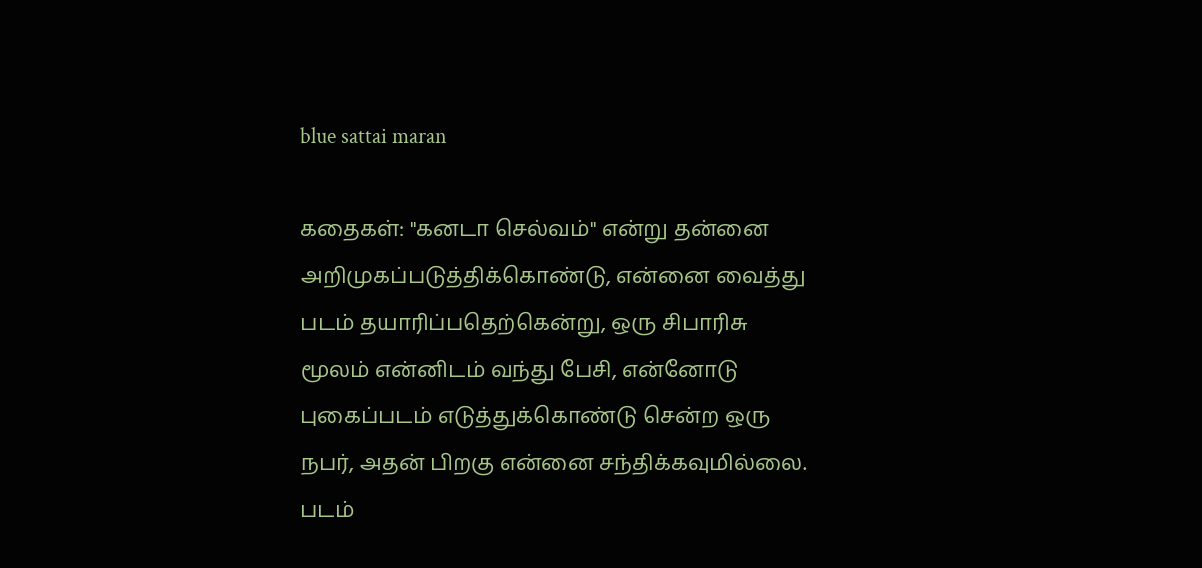blue sattai maran

கதைகள்: "கனடா செல்வம்" என்று தன்னை அறிமுகப்படுத்திக்கொண்டு, என்னை வைத்து படம் தயாரிப்பதெற்கென்று, ஒரு சிபாரிசு மூலம் என்னிடம் வந்து பேசி, என்னோடு புகைப்படம் எடுத்துக்கொண்டு சென்ற ஒரு நபர், அதன் பிறகு என்னை சந்திக்கவுமில்லை. படம்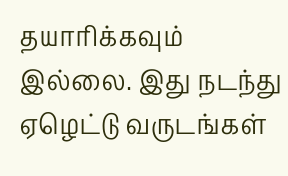தயாரிக்கவும் இல்லை. இது நடந்து ஏழெட்டு வருடங்கள்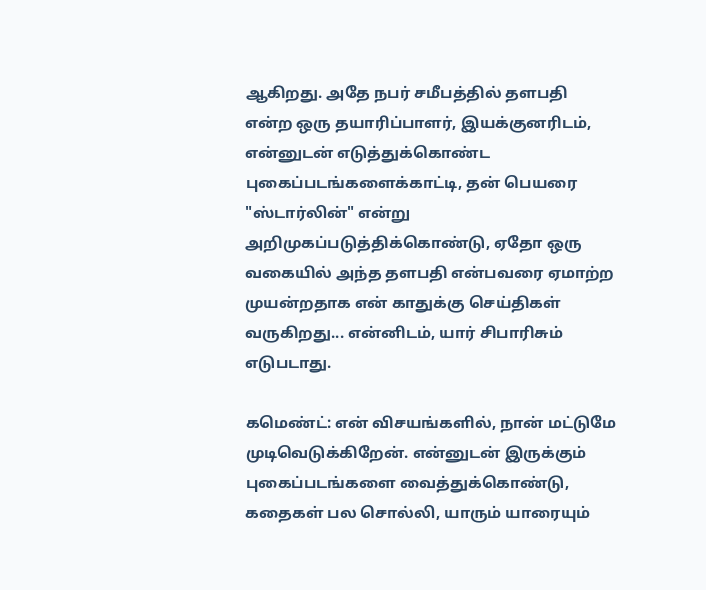ஆகிறது. அதே நபர் சமீபத்தில் தளபதி என்ற ஒரு தயாரிப்பாளர், இயக்குனரிடம், என்னுடன் எடுத்துக்கொண்ட புகைப்படங்களைக்காட்டி, தன் பெயரை "ஸ்டார்லின்" என்று அறிமுகப்படுத்திக்கொண்டு, ஏதோ ஒரு வகையில் அந்த தளபதி என்பவரை ஏமாற்ற முயன்றதாக என் காதுக்கு செய்திகள் வருகிறது... என்னிடம், யார் சிபாரிசும் எடுபடாது.

கமெண்ட்: என் விசயங்களில், நான் மட்டுமே முடிவெடுக்கிறேன். என்னுடன் இருக்கும் புகைப்படங்களை வைத்துக்கொண்டு, கதைகள் பல சொல்லி, யாரும் யாரையும்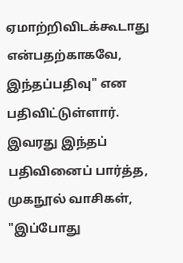ஏமாற்றிவிடக்கூடாது என்பதற்காகவே, இந்தப்பதிவு" என பதிவிட்டுள்ளார். இவரது இந்தப் பதிவினைப் பார்த்த, முகநூல் வாசிகள், "இப்போது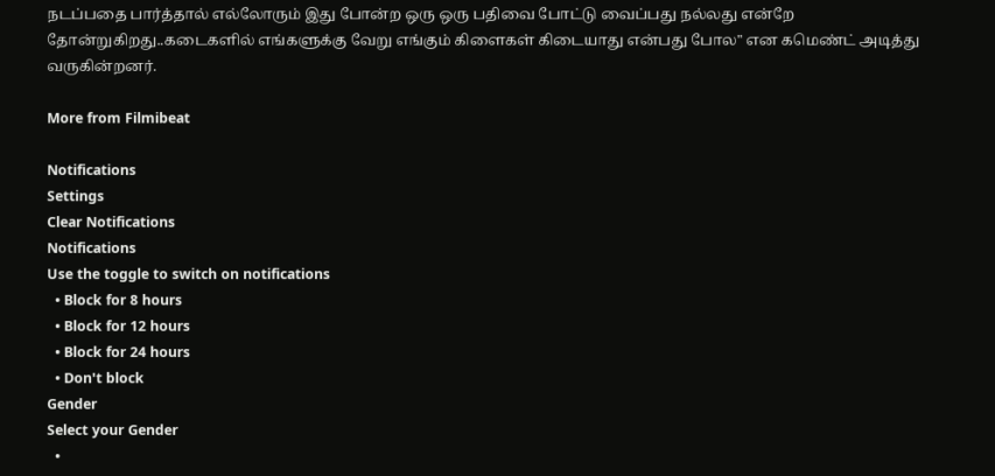நடப்பதை பார்த்தால் எல்லோரும் இது போன்ற ஒரு ஒரு பதிவை போட்டு வைப்பது நல்லது என்றே தோன்றுகிறது..கடைகளில் எங்களுக்கு வேறு எங்கும் கிளைகள் கிடையாது என்பது போல" என கமெண்ட் அடித்து வருகின்றனர்.

More from Filmibeat

Notifications
Settings
Clear Notifications
Notifications
Use the toggle to switch on notifications
  • Block for 8 hours
  • Block for 12 hours
  • Block for 24 hours
  • Don't block
Gender
Select your Gender
  •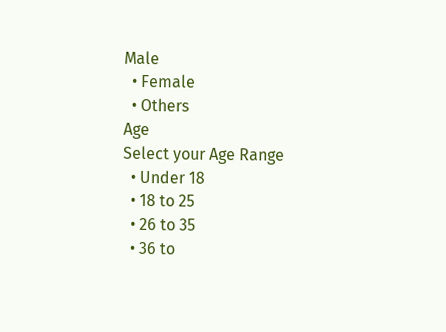Male
  • Female
  • Others
Age
Select your Age Range
  • Under 18
  • 18 to 25
  • 26 to 35
  • 36 to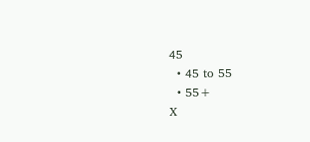45
  • 45 to 55
  • 55+
X